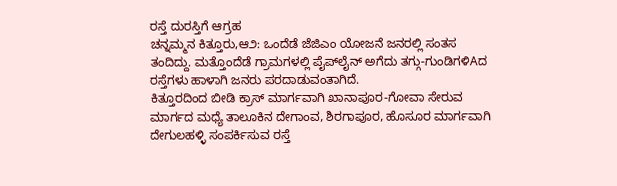ರಸ್ತೆ ದುರಸ್ತಿಗೆ ಆಗ್ರಹ
ಚನ್ನಮ್ಮನ ಕಿತ್ತೂರು,ಆ೨: ಒಂದೆಡೆ ಜೆಜಿಎಂ ಯೋಜನೆ ಜನರಲ್ಲಿ ಸಂತಸ ತಂದಿದ್ದು. ಮತ್ತೊಂದೆಡೆ ಗ್ರಾಮಗಳಲ್ಲಿ ಪೈಪ್‌ಲೈನ್ ಅಗೆದು ತಗ್ಗು-ಗುಂಡಿಗಳಿAದ ರಸ್ತೆಗಳು ಹಾಳಾಗಿ ಜನರು ಪರದಾಡುವಂತಾಗಿದೆ.
ಕಿತ್ತೂರದಿಂದ ಬೀಡಿ ಕ್ರಾಸ್ ಮಾರ್ಗವಾಗಿ ಖಾನಾಪೂರ-ಗೋವಾ ಸೇರುವ ಮಾರ್ಗದ ಮಧ್ಯೆ ತಾಲೂಕಿನ ದೇಗಾಂವ, ಶಿರಗಾಪೂರ, ಹೊಸೂರ ಮಾರ್ಗವಾಗಿ ದೇಗುಲಹಳ್ಳಿ ಸಂಪರ್ಕಿಸುವ ರಸ್ತೆ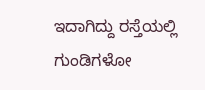ಇದಾಗಿದ್ದು ರಸ್ತೆಯಲ್ಲಿ ಗುಂಡಿಗಳೋ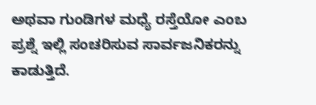ಅಥವಾ ಗುಂಡಿಗಳ ಮಧ್ಯೆ ರಸ್ತೆಯೋ ಎಂಬ ಪ್ರಶ್ನೆ ಇಲ್ಲಿ ಸಂಚರಿಸುವ ಸಾರ್ವಜನಿಕರನ್ನು ಕಾಡುತ್ತಿದೆ.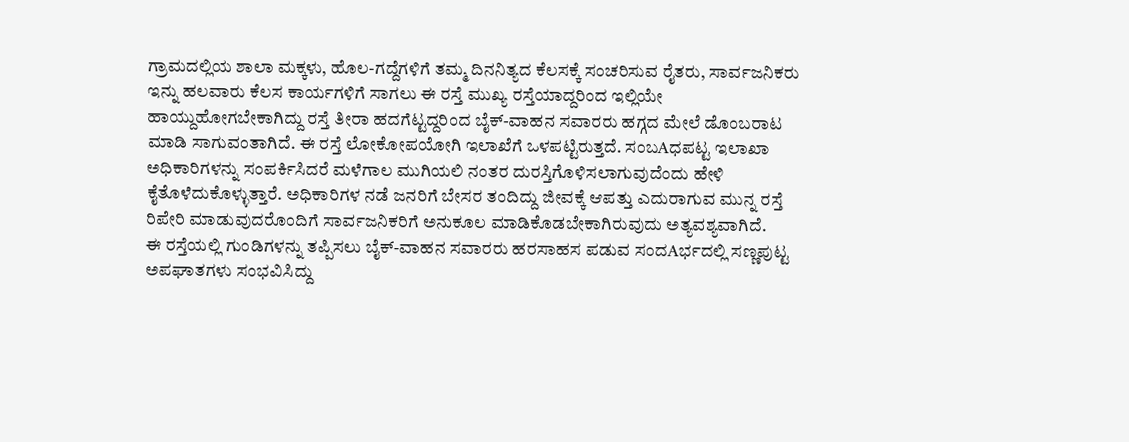ಗ್ರಾಮದಲ್ಲಿಯ ಶಾಲಾ ಮಕ್ಕಳು, ಹೊಲ-ಗದ್ದೆಗಳಿಗೆ ತಮ್ಮ ದಿನನಿತ್ಯದ ಕೆಲಸಕ್ಕೆ ಸಂಚರಿಸುವ ರೈತರು, ಸಾರ್ವಜನಿಕರು ಇನ್ನು ಹಲವಾರು ಕೆಲಸ ಕಾರ್ಯಗಳಿಗೆ ಸಾಗಲು ಈ ರಸ್ತೆ ಮುಖ್ಯ ರಸ್ತೆಯಾದ್ದರಿಂದ ಇಲ್ಲಿಯೇ ಹಾಯ್ದುಹೋಗಬೇಕಾಗಿದ್ದು ರಸ್ತೆ ತೀರಾ ಹದಗೆಟ್ಟದ್ದರಿಂದ ಬೈಕ್-ವಾಹನ ಸವಾರರು ಹಗ್ಗದ ಮೇಲೆ ಡೊಂಬರಾಟ ಮಾಡಿ ಸಾಗುವಂತಾಗಿದೆ. ಈ ರಸ್ತೆ ಲೋಕೋಪಯೋಗಿ ಇಲಾಖೆಗೆ ಒಳಪಟ್ಟಿರುತ್ತದೆ. ಸಂಬAಧಪಟ್ಟ ಇಲಾಖಾ ಅಧಿಕಾರಿಗಳನ್ನು ಸಂಪರ್ಕಿಸಿದರೆ ಮಳೆಗಾಲ ಮುಗಿಯಲಿ ನಂತರ ದುರಸ್ತಿಗೊಳಿಸಲಾಗುವುದೆಂದು ಹೇಳಿ ಕೈತೊಳೆದುಕೊಳ್ಳುತ್ತಾರೆ. ಅಧಿಕಾರಿಗಳ ನಡೆ ಜನರಿಗೆ ಬೇಸರ ತಂದಿದ್ದು ಜೀವಕ್ಕೆ ಆಪತ್ತು ಎದುರಾಗುವ ಮುನ್ನ ರಸ್ತೆ ರಿಪೇರಿ ಮಾಡುವುದರೊಂದಿಗೆ ಸಾರ್ವಜನಿಕರಿಗೆ ಅನುಕೂಲ ಮಾಡಿಕೊಡಬೇಕಾಗಿರುವುದು ಅತ್ಯವಶ್ಯವಾಗಿದೆ.
ಈ ರಸ್ತೆಯಲ್ಲಿ ಗುಂಡಿಗಳನ್ನು ತಪ್ಪಿಸಲು ಬೈಕ್-ವಾಹನ ಸವಾರರು ಹರಸಾಹಸ ಪಡುವ ಸಂದAರ್ಭದಲ್ಲಿ ಸಣ್ಣಪುಟ್ಟ ಅಪಘಾತಗಳು ಸಂಭವಿಸಿದ್ದು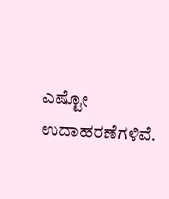ಎಷ್ಟೋ ಉದಾಹರಣೆಗಳಿವೆ.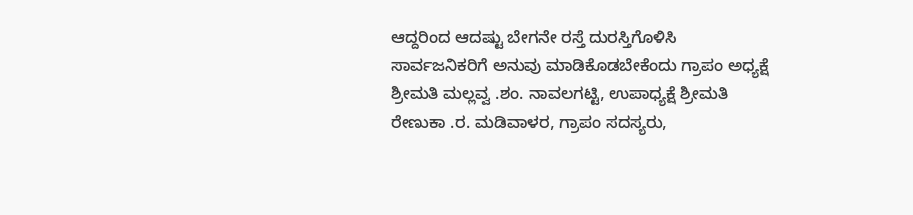ಆದ್ದರಿಂದ ಆದಷ್ಟು ಬೇಗನೇ ರಸ್ತೆ ದುರಸ್ತಿಗೊಳಿಸಿ ಸಾರ್ವಜನಿಕರಿಗೆ ಅನುವು ಮಾಡಿಕೊಡಬೇಕೆಂದು ಗ್ರಾಪಂ ಅಧ್ಯಕ್ಷೆ ಶ್ರೀಮತಿ ಮಲ್ಲವ್ವ .ಶಂ. ನಾವಲಗಟ್ಟಿ, ಉಪಾಧ್ಯಕ್ಷೆ ಶ್ರೀಮತಿ ರೇಣುಕಾ .ರ. ಮಡಿವಾಳರ, ಗ್ರಾಪಂ ಸದಸ್ಯರು,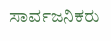ಸಾರ್ವಜನಿಕರು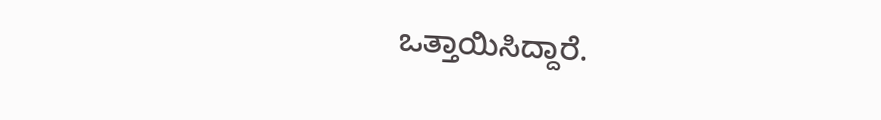ಒತ್ತಾಯಿಸಿದ್ದಾರೆ.